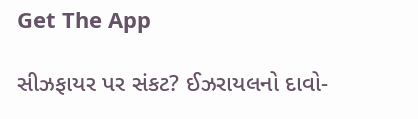Get The App

સીઝફાયર પર સંકટ? ઈઝરાયલનો દાવો-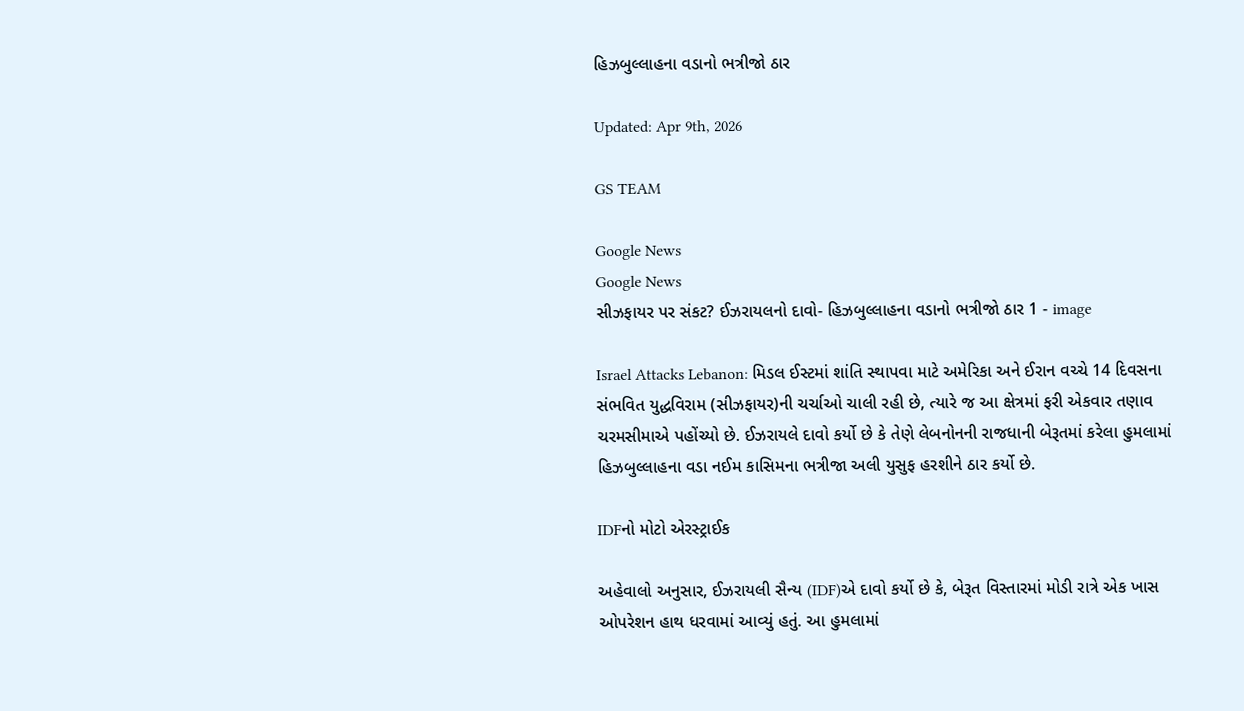હિઝબુલ્લાહના વડાનો ભત્રીજો ઠાર

Updated: Apr 9th, 2026

GS TEAM

Google News
Google News
સીઝફાયર પર સંકટ? ઈઝરાયલનો દાવો- હિઝબુલ્લાહના વડાનો ભત્રીજો ઠાર 1 - image

Israel Attacks Lebanon: મિડલ ઈસ્ટમાં શાંતિ સ્થાપવા માટે અમેરિકા અને ઈરાન વચ્ચે 14 દિવસના સંભવિત યુદ્ધવિરામ (સીઝફાયર)ની ચર્ચાઓ ચાલી રહી છે, ત્યારે જ આ ક્ષેત્રમાં ફરી એકવાર તણાવ ચરમસીમાએ પહોંચ્યો છે. ઈઝરાયલે દાવો કર્યો છે કે તેણે લેબનોનની રાજધાની બેરૂતમાં કરેલા હુમલામાં હિઝબુલ્લાહના વડા નઈમ કાસિમના ભત્રીજા અલી યુસુફ હરશીને ઠાર કર્યો છે.

IDFનો મોટો એરસ્ટ્રાઈક

અહેવાલો અનુસાર, ઈઝરાયલી સૈન્ય (IDF)એ દાવો કર્યો છે કે, બેરૂત વિસ્તારમાં મોડી રાત્રે એક ખાસ ઓપરેશન હાથ ધરવામાં આવ્યું હતું. આ હુમલામાં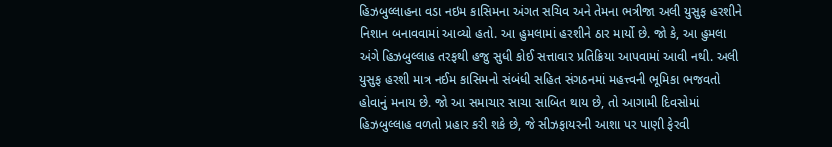હિઝબુલ્લાહના વડા નઇમ કાસિમના અંગત સચિવ અને તેમના ભત્રીજા અલી યુસુફ હરશીને નિશાન બનાવવામાં આવ્યો હતો. આ હુમલામાં હરશીને ઠાર માર્યો છે. જો કે, આ હુમલા અંગે હિઝબુલ્લાહ તરફથી હજુ સુધી કોઈ સત્તાવાર પ્રતિક્રિયા આપવામાં આવી નથી. અલી યુસુફ હરશી માત્ર નઈમ કાસિમનો સંબંધી સહિત સંગઠનમાં મહત્ત્વની ભૂમિકા ભજવતો હોવાનું મનાય છે. જો આ સમાચાર સાચા સાબિત થાય છે, તો આગામી દિવસોમાં હિઝબુલ્લાહ વળતો પ્રહાર કરી શકે છે, જે સીઝફાયરની આશા પર પાણી ફેરવી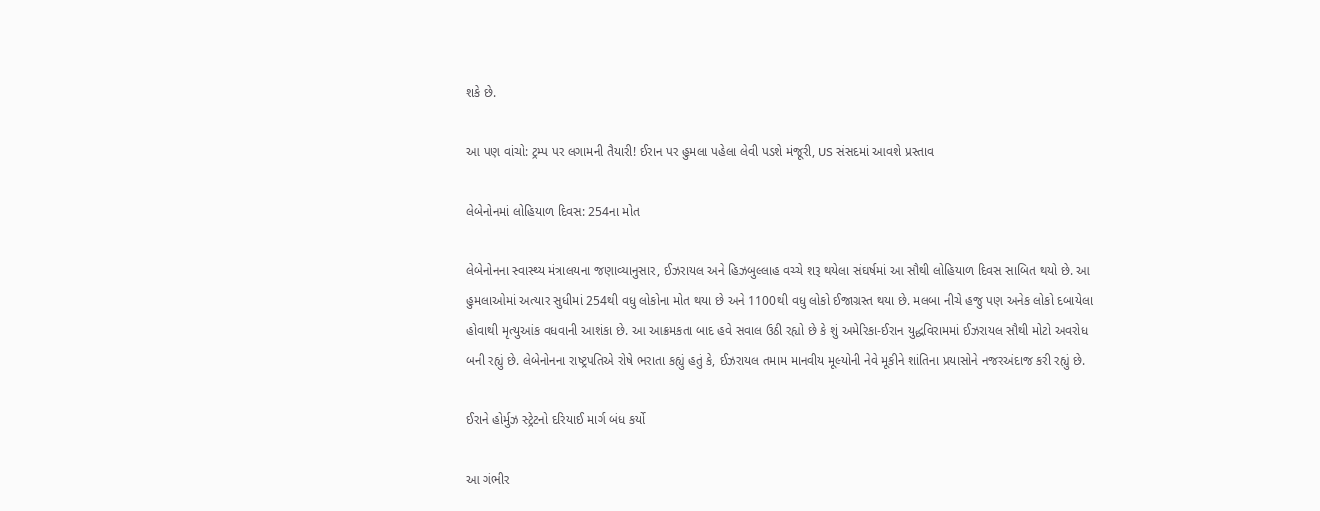શકે છે.

આ પણ વાંચો: ટ્રમ્પ પર લગામની તૈયારી! ઈરાન પર હુમલા પહેલા લેવી પડશે મંજૂરી, US સંસદમાં આવશે પ્રસ્તાવ

લેબેનોનમાં લોહિયાળ દિવસ: 254ના મોત

લેબેનોનના સ્વાસ્થ્ય મંત્રાલયના જણાવ્યાનુસાર, ઈઝરાયલ અને હિઝબુલ્લાહ વચ્ચે શરૂ થયેલા સંઘર્ષમાં આ સૌથી લોહિયાળ દિવસ સાબિત થયો છે. આ હુમલાઓમાં અત્યાર સુધીમાં 254થી વધુ લોકોના મોત થયા છે અને 1100થી વધુ લોકો ઈજાગ્રસ્ત થયા છે. મલબા નીચે હજુ પણ અનેક લોકો દબાયેલા હોવાથી મૃત્યુઆંક વધવાની આશંકા છે. આ આક્રમકતા બાદ હવે સવાલ ઉઠી રહ્યો છે કે શું અમેરિકા-ઈરાન યુદ્ધવિરામમાં ઈઝરાયલ સૌથી મોટો અવરોધ બની રહ્યું છે. લેબેનોનના રાષ્ટ્રપતિએ રોષે ભરાતા કહ્યું હતું કે, ઈઝરાયલ તમામ માનવીય મૂલ્યોની નેવે મૂકીને શાંતિના પ્રયાસોને નજરઅંદાજ કરી રહ્યું છે.

ઈરાને હોર્મુઝ સ્ટ્રેટનો દરિયાઈ માર્ગ બંધ કર્યો

આ ગંભીર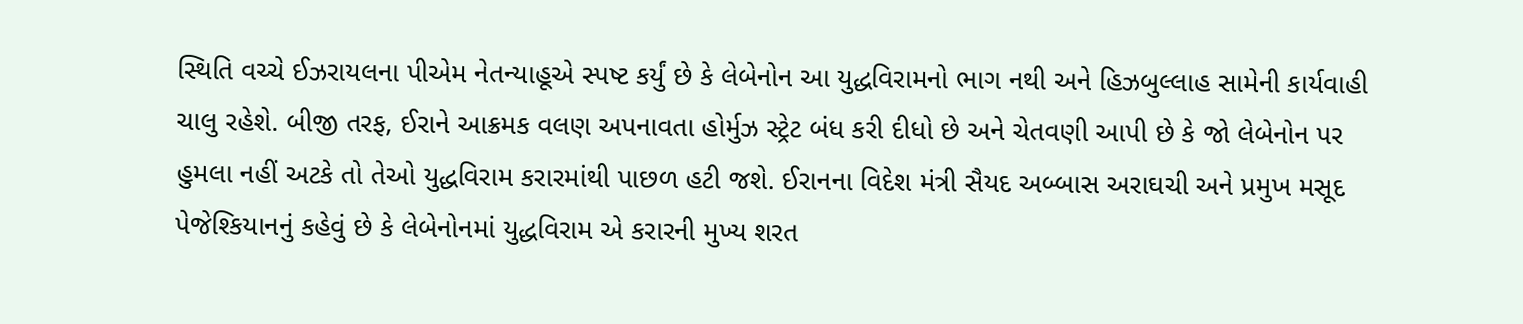સ્થિતિ વચ્ચે ઈઝરાયલના પીએમ નેતન્યાહૂએ સ્પષ્ટ કર્યું છે કે લેબેનોન આ યુદ્ધવિરામનો ભાગ નથી અને હિઝબુલ્લાહ સામેની કાર્યવાહી ચાલુ રહેશે. બીજી તરફ, ઈરાને આક્રમક વલણ અપનાવતા હોર્મુઝ સ્ટ્રેટ બંધ કરી દીધો છે અને ચેતવણી આપી છે કે જો લેબેનોન પર હુમલા નહીં અટકે તો તેઓ યુદ્ધવિરામ કરારમાંથી પાછળ હટી જશે. ઈરાનના વિદેશ મંત્રી સૈયદ અબ્બાસ અરાઘચી અને પ્રમુખ મસૂદ પેજેશ્કિયાનનું કહેવું છે કે લેબેનોનમાં યુદ્ધવિરામ એ કરારની મુખ્ય શરત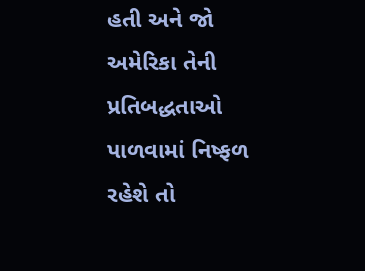હતી અને જો અમેરિકા તેની પ્રતિબદ્ધતાઓ પાળવામાં નિષ્ફળ રહેશે તો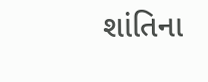શાંતિના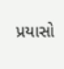પ્રયાસો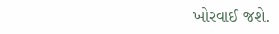ખોરવાઈ જશે.